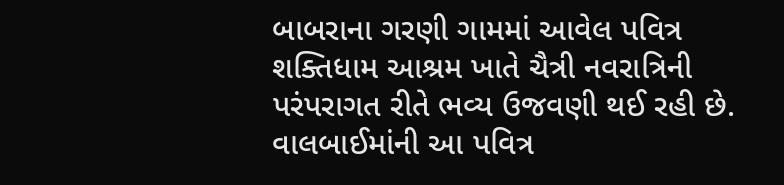બાબરાના ગરણી ગામમાં આવેલ પવિત્ર શક્તિધામ આશ્રમ ખાતે ચૈત્રી નવરાત્રિની પરંપરાગત રીતે ભવ્ય ઉજવણી થઈ રહી છે. વાલબાઈમાંની આ પવિત્ર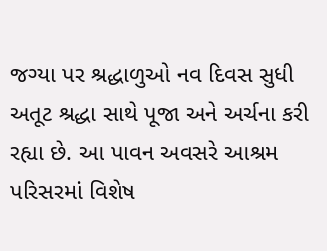જગ્યા પર શ્રદ્ધાળુઓ નવ દિવસ સુધી અતૂટ શ્રદ્ધા સાથે પૂજા અને અર્ચના કરી રહ્યા છે. આ પાવન અવસરે આશ્રમ પરિસરમાં વિશેષ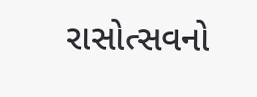રાસોત્સવનો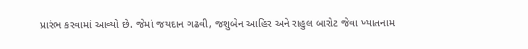પ્રારંભ કરવામાં આવ્યો છે. જેમાં જયદાન ગઢવી, જશુબેન આહિર અને રાહુલ બારોટ જેવા ખ્યાતનામ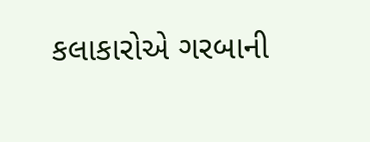કલાકારોએ ગરબાની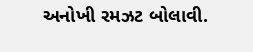અનોખી રમઝટ બોલાવી.